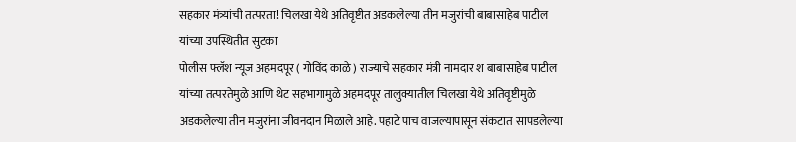सहकार मंत्र्यांची तत्परता! चिलखा येथे अतिवृष्टीत अडकलेल्या तीन मजुरांची बाबासाहेब पाटील यांच्या उपस्थितीत सुटका
पोलीस फ्लॅश न्यूज अहमदपूर ( गोविंद काळे ) राज्याचे सहकार मंत्री नामदार श बाबासाहेब पाटील यांच्या तत्परतेमुळे आणि थेट सहभागामुळे अहमदपूर तालुक्यातील चिलखा येथे अतिवृष्टीमुळे अडकलेल्या तीन मजुरांना जीवनदान मिळाले आहे. पहाटे पाच वाजल्यापासून संकटात सापडलेल्या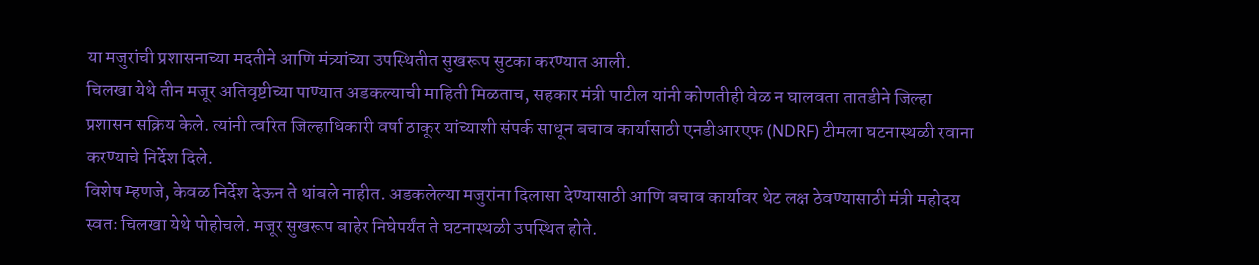या मजुरांची प्रशासनाच्या मदतीने आणि मंत्र्यांच्या उपस्थितीत सुखरूप सुटका करण्यात आली.
चिलखा येथे तीन मजूर अतिवृष्टीच्या पाण्यात अडकल्याची माहिती मिळताच, सहकार मंत्री पाटील यांनी कोणतीही वेळ न घालवता तातडीने जिल्हा प्रशासन सक्रिय केले. त्यांनी त्वरित जिल्हाधिकारी वर्षा ठाकूर यांच्याशी संपर्क साधून बचाव कार्यासाठी एनडीआरएफ (NDRF) टीमला घटनास्थळी रवाना करण्याचे निर्देश दिले.
विशेष म्हणजे, केवळ निर्देश देऊन ते थांबले नाहीत. अडकलेल्या मजुरांना दिलासा देण्यासाठी आणि बचाव कार्यावर थेट लक्ष ठेवण्यासाठी मंत्री महोदय स्वतः चिलखा येथे पोहोचले. मजूर सुखरूप बाहेर निघेपर्यंत ते घटनास्थळी उपस्थित होते.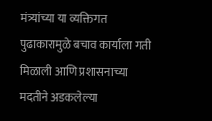मंत्र्यांच्या या व्यक्तिगत पुढाकारामुळे बचाव कार्याला गती मिळाली आणि प्रशासनाच्या मदतीने अडकलेल्या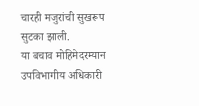चारही मजुरांची सुखरूप सुटका झाली.
या बचाव मोहिमेदरम्यान उपविभागीय अधिकारी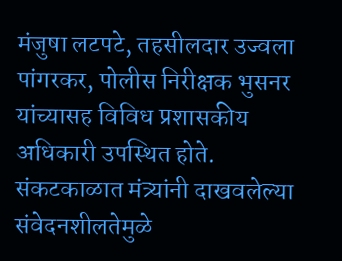मंजुषा लटपटे, तहसीलदार उज्वला पांगरकर, पोलीस निरीक्षक भुसनर यांच्यासह विविध प्रशासकीय अधिकारी उपस्थित होते. संकटकाळात मंत्र्यांनी दाखवलेल्या संवेदनशीलतेमुळे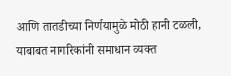आणि तातडीच्या निर्णयामुळे मोठी हानी टळली, याबाबत नागरिकांनी समाधान व्यक्त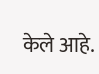केले आहे.